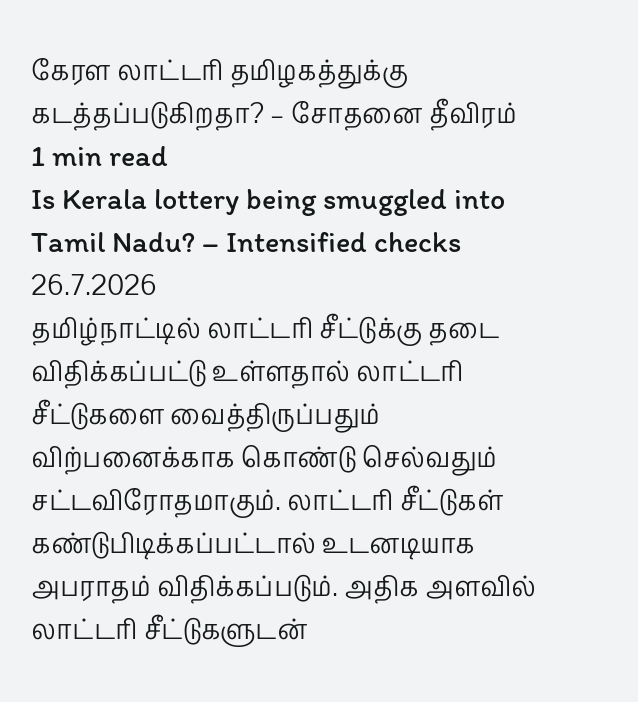கேரள லாட்டரி தமிழகத்துக்கு கடத்தப்படுகிறதா? – சோதனை தீவிரம்
1 min read
Is Kerala lottery being smuggled into Tamil Nadu? – Intensified checks
26.7.2026
தமிழ்நாட்டில் லாட்டரி சீட்டுக்கு தடை விதிக்கப்பட்டு உள்ளதால் லாட்டரி சீட்டுகளை வைத்திருப்பதும் விற்பனைக்காக கொண்டு செல்வதும் சட்டவிரோதமாகும். லாட்டரி சீட்டுகள் கண்டுபிடிக்கப்பட்டால் உடனடியாக அபராதம் விதிக்கப்படும். அதிக அளவில் லாட்டரி சீட்டுகளுடன்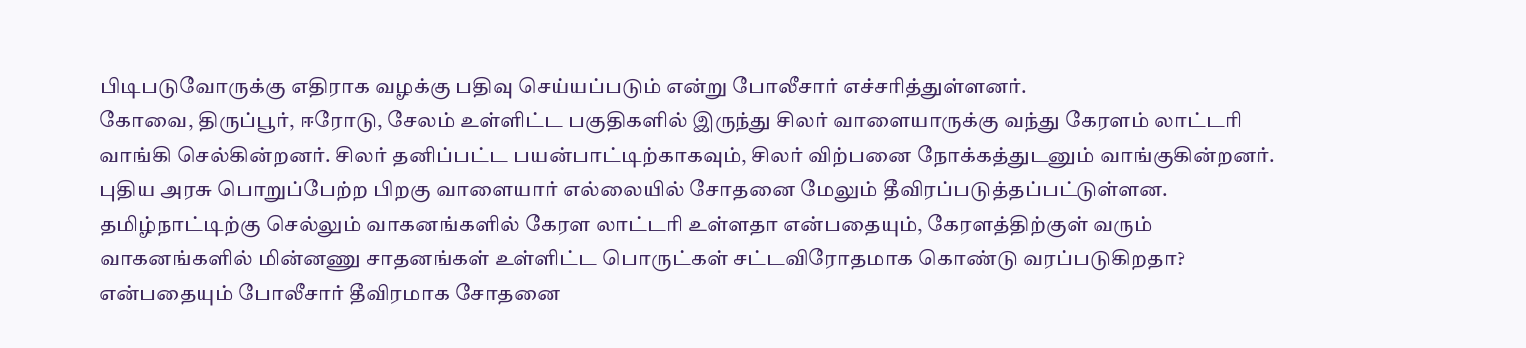பிடிபடுவோருக்கு எதிராக வழக்கு பதிவு செய்யப்படும் என்று போலீசார் எச்சரித்துள்ளனர்.
கோவை, திருப்பூர், ஈரோடு, சேலம் உள்ளிட்ட பகுதிகளில் இருந்து சிலர் வாளையாருக்கு வந்து கேரளம் லாட்டரி வாங்கி செல்கின்றனர். சிலர் தனிப்பட்ட பயன்பாட்டிற்காகவும், சிலர் விற்பனை நோக்கத்துடனும் வாங்குகின்றனர். புதிய அரசு பொறுப்பேற்ற பிறகு வாளையார் எல்லையில் சோதனை மேலும் தீவிரப்படுத்தப்பட்டுள்ளன.
தமிழ்நாட்டிற்கு செல்லும் வாகனங்களில் கேரள லாட்டரி உள்ளதா என்பதையும், கேரளத்திற்குள் வரும் வாகனங்களில் மின்னணு சாதனங்கள் உள்ளிட்ட பொருட்கள் சட்டவிரோதமாக கொண்டு வரப்படுகிறதா? என்பதையும் போலீசார் தீவிரமாக சோதனை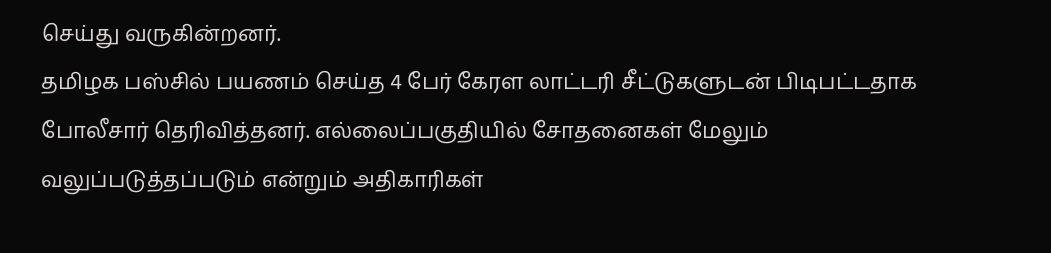செய்து வருகின்றனர்.
தமிழக பஸ்சில் பயணம் செய்த 4 பேர் கேரள லாட்டரி சீட்டுகளுடன் பிடிபட்டதாக போலீசார் தெரிவித்தனர். எல்லைப்பகுதியில் சோதனைகள் மேலும் வலுப்படுத்தப்படும் என்றும் அதிகாரிகள்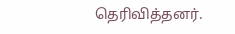தெரிவித்தனர்.